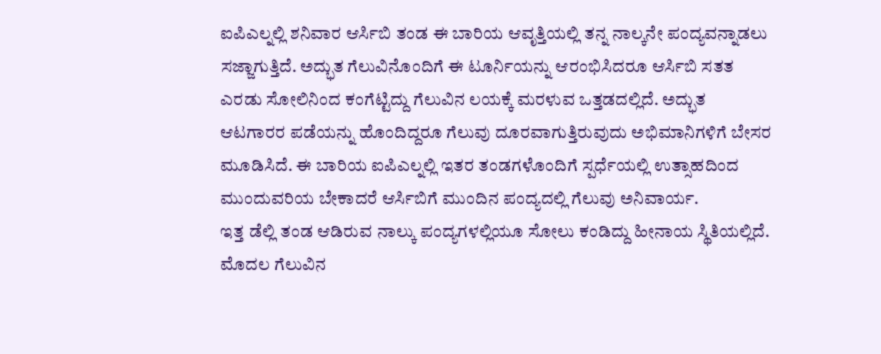ಐಪಿಎಲ್ನಲ್ಲಿ ಶನಿವಾರ ಆರ್ಸಿಬಿ ತಂಡ ಈ ಬಾರಿಯ ಆವೃತ್ತಿಯಲ್ಲಿ ತನ್ನ ನಾಲ್ಕನೇ ಪಂದ್ಯವನ್ನಾಡಲು ಸಜ್ಜಾಗುತ್ತಿದೆ. ಅದ್ಭುತ ಗೆಲುವಿನೊಂದಿಗೆ ಈ ಟೂರ್ನಿಯನ್ನು ಆರಂಭಿಸಿದರೂ ಆರ್ಸಿಬಿ ಸತತ ಎರಡು ಸೋಲಿನಿಂದ ಕಂಗೆಟ್ಟಿದ್ದು ಗೆಲುವಿನ ಲಯಕ್ಕೆ ಮರಳುವ ಒತ್ತಡದಲ್ಲಿದೆ. ಅದ್ಭುತ ಆಟಗಾರರ ಪಡೆಯನ್ನು ಹೊಂದಿದ್ದರೂ ಗೆಲುವು ದೂರವಾಗುತ್ತಿರುವುದು ಅಭಿಮಾನಿಗಳಿಗೆ ಬೇಸರ ಮೂಡಿಸಿದೆ. ಈ ಬಾರಿಯ ಐಪಿಎಲ್ನಲ್ಲಿ ಇತರ ತಂಡಗಳೊಂದಿಗೆ ಸ್ಪರ್ಧೆಯಲ್ಲಿ ಉತ್ಸಾಹದಿಂದ ಮುಂದುವರಿಯ ಬೇಕಾದರೆ ಆರ್ಸಿಬಿಗೆ ಮುಂದಿನ ಪಂದ್ಯದಲ್ಲಿ ಗೆಲುವು ಅನಿವಾರ್ಯ.
ಇತ್ತ ಡೆಲ್ಲಿ ತಂಡ ಆಡಿರುವ ನಾಲ್ಕು ಪಂದ್ಯಗಳಲ್ಲಿಯೂ ಸೋಲು ಕಂಡಿದ್ದು ಹೀನಾಯ ಸ್ಥಿತಿಯಲ್ಲಿದೆ. ಮೊದಲ ಗೆಲುವಿನ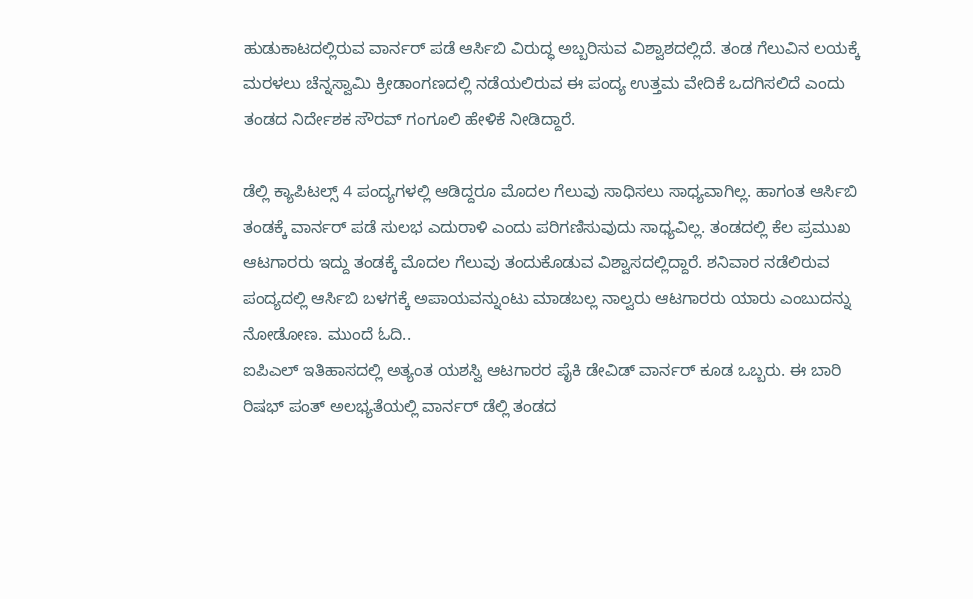ಹುಡುಕಾಟದಲ್ಲಿರುವ ವಾರ್ನರ್ ಪಡೆ ಆರ್ಸಿಬಿ ವಿರುದ್ಧ ಅಬ್ಬರಿಸುವ ವಿಶ್ವಾಶದಲ್ಲಿದೆ. ತಂಡ ಗೆಲುವಿನ ಲಯಕ್ಕೆ ಮರಳಲು ಚೆನ್ನಸ್ವಾಮಿ ಕ್ರೀಡಾಂಗಣದಲ್ಲಿ ನಡೆಯಲಿರುವ ಈ ಪಂದ್ಯ ಉತ್ತಮ ವೇದಿಕೆ ಒದಗಿಸಲಿದೆ ಎಂದು ತಂಡದ ನಿರ್ದೇಶಕ ಸೌರವ್ ಗಂಗೂಲಿ ಹೇಳಿಕೆ ನೀಡಿದ್ದಾರೆ.

ಡೆಲ್ಲಿ ಕ್ಯಾಪಿಟಲ್ಸ್ 4 ಪಂದ್ಯಗಳಲ್ಲಿ ಆಡಿದ್ದರೂ ಮೊದಲ ಗೆಲುವು ಸಾಧಿಸಲು ಸಾಧ್ಯವಾಗಿಲ್ಲ. ಹಾಗಂತ ಆರ್ಸಿಬಿ ತಂಡಕ್ಕೆ ವಾರ್ನರ್ ಪಡೆ ಸುಲಭ ಎದುರಾಳಿ ಎಂದು ಪರಿಗಣಿಸುವುದು ಸಾಧ್ಯವಿಲ್ಲ. ತಂಡದಲ್ಲಿ ಕೆಲ ಪ್ರಮುಖ ಆಟಗಾರರು ಇದ್ದು ತಂಡಕ್ಕೆ ಮೊದಲ ಗೆಲುವು ತಂದುಕೊಡುವ ವಿಶ್ವಾಸದಲ್ಲಿದ್ದಾರೆ. ಶನಿವಾರ ನಡೆಲಿರುವ ಪಂದ್ಯದಲ್ಲಿ ಆರ್ಸಿಬಿ ಬಳಗಕ್ಕೆ ಅಪಾಯವನ್ನುಂಟು ಮಾಡಬಲ್ಲ ನಾಲ್ವರು ಆಟಗಾರರು ಯಾರು ಎಂಬುದನ್ನು ನೋಡೋಣ. ಮುಂದೆ ಓದಿ..
ಐಪಿಎಲ್ ಇತಿಹಾಸದಲ್ಲಿ ಅತ್ಯಂತ ಯಶಸ್ವಿ ಆಟಗಾರರ ಪೈಕಿ ಡೇವಿಡ್ ವಾರ್ನರ್ ಕೂಡ ಒಬ್ಬರು. ಈ ಬಾರಿ ರಿಷಭ್ ಪಂತ್ ಅಲಭ್ಯತೆಯಲ್ಲಿ ವಾರ್ನರ್ ಡೆಲ್ಲಿ ತಂಡದ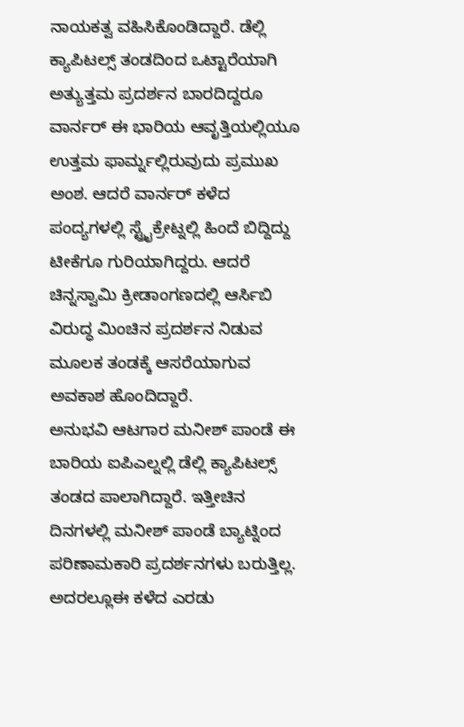ನಾಯಕತ್ವ ವಹಿಸಿಕೊಂಡಿದ್ದಾರೆ. ಡೆಲ್ಲಿ ಕ್ಯಾಪಿಟಲ್ಸ್ ತಂಡದಿಂದ ಒಟ್ಟಾರೆಯಾಗಿ ಅತ್ಯುತ್ತಮ ಪ್ರದರ್ಶನ ಬಾರದಿದ್ದರೂ ವಾರ್ನರ್ ಈ ಭಾರಿಯ ಆವೃತ್ತಿಯಲ್ಲಿಯೂ ಉತ್ತಮ ಫಾರ್ಮ್ನಲ್ಲಿರುವುದು ಪ್ರಮುಖ ಅಂಶ. ಆದರೆ ವಾರ್ನರ್ ಕಳೆದ ಪಂದ್ಯಗಳಲ್ಲಿ ಸ್ಟ್ರೈಕ್ರೇಟ್ನಲ್ಲಿ ಹಿಂದೆ ಬಿದ್ದಿದ್ದು ಟೀಕೆಗೂ ಗುರಿಯಾಗಿದ್ದರು. ಆದರೆ ಚಿನ್ನಸ್ವಾಮಿ ಕ್ರೀಡಾಂಗಣದಲ್ಲಿ ಆರ್ಸಿಬಿ ವಿರುದ್ಧ ಮಿಂಚಿನ ಪ್ರದರ್ಶನ ನಿಡುವ ಮೂಲಕ ತಂಡಕ್ಕೆ ಆಸರೆಯಾಗುವ ಅವಕಾಶ ಹೊಂದಿದ್ದಾರೆ.
ಅನುಭವಿ ಆಟಗಾರ ಮನೀಶ್ ಪಾಂಡೆ ಈ ಬಾರಿಯ ಐಪಿಎಲ್ನಲ್ಲಿ ಡೆಲ್ಲಿ ಕ್ಯಾಪಿಟಲ್ಸ್ ತಂಡದ ಪಾಲಾಗಿದ್ದಾರೆ. ಇತ್ತೀಚಿನ ದಿನಗಳಲ್ಲಿ ಮನೀಶ್ ಪಾಂಡೆ ಬ್ಯಾಟ್ನಿಂದ ಪರಿಣಾಮಕಾರಿ ಪ್ರದರ್ಶನಗಳು ಬರುತ್ತಿಲ್ಲ. ಅದರಲ್ಲೂಈ ಕಳೆದ ಎರಡು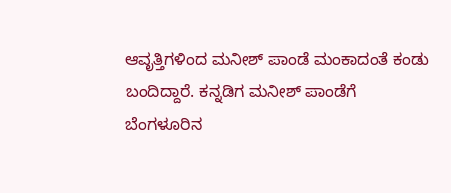ಆವೃತ್ತಿಗಳಿಂದ ಮನೀಶ್ ಪಾಂಡೆ ಮಂಕಾದಂತೆ ಕಂಡು ಬಂದಿದ್ದಾರೆ. ಕನ್ನಡಿಗ ಮನೀಶ್ ಪಾಂಡೆಗೆ ಬೆಂಗಳೂರಿನ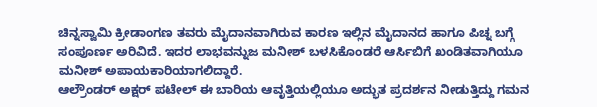ಚಿನ್ನಸ್ವಾಮಿ ಕ್ರೀಡಾಂಗಣ ತವರು ಮೈದಾನವಾಗಿರುವ ಕಾರಣ ಇಲ್ಲಿನ ಮೈದಾನದ ಹಾಗೂ ಪಿಚ್ನ ಬಗ್ಗೆ ಸಂಪೂರ್ಣ ಅರಿವಿದೆ. ಇದರ ಲಾಭವನ್ನುಜ ಮನೀಶ್ ಬಳಸಿಕೊಂಡರೆ ಆರ್ಸಿಬಿಗೆ ಖಂಡಿತವಾಗಿಯೂ ಮನೀಶ್ ಅಪಾಯಕಾರಿಯಾಗಲಿದ್ದಾರೆ.
ಆಲ್ರೌಂಡರ್ ಅಕ್ಷರ್ ಪಟೇಲ್ ಈ ಬಾರಿಯ ಆವೃತ್ತಿಯಲ್ಲಿಯೂ ಅದ್ಭುತ ಪ್ರದರ್ಶನ ನೀಡುತ್ತಿದ್ದು ಗಮನ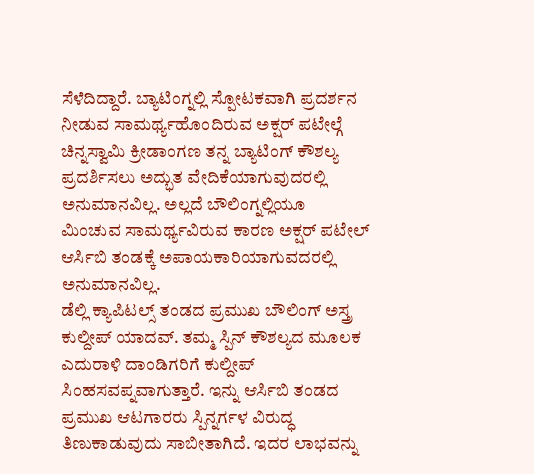ಸೆಳೆದಿದ್ದಾರೆ. ಬ್ಯಾಟಿಂಗ್ನಲ್ಲಿ ಸ್ಪೋಟಕವಾಗಿ ಪ್ರದರ್ಶನ ನೀಡುವ ಸಾಮರ್ಥ್ಯಹೊಂದಿರುವ ಅಕ್ಷರ್ ಪಟೇಲ್ಗೆ ಚಿನ್ನಸ್ವಾಮಿ ಕ್ರೀಡಾಂಗಣ ತನ್ನ ಬ್ಯಾಟಿಂಗ್ ಕೌಶಲ್ಯ ಪ್ರದರ್ಶಿಸಲು ಅದ್ಭುತ ವೇದಿಕೆಯಾಗುವುದರಲ್ಲಿ ಅನುಮಾನವಿಲ್ಲ. ಅಲ್ಲದೆ ಬೌಲಿಂಗ್ನಲ್ಲಿಯೂ ಮಿಂಚುವ ಸಾಮರ್ಥ್ಯವಿರುವ ಕಾರಣ ಅಕ್ಷರ್ ಪಟೇಲ್ ಆರ್ಸಿಬಿ ತಂಡಕ್ಕೆ ಅಪಾಯಕಾರಿಯಾಗುವದರಲ್ಲಿ ಅನುಮಾನವಿಲ್ಲ.
ಡೆಲ್ಲಿ ಕ್ಯಾಪಿಟಲ್ಸ್ ತಂಡದ ಪ್ರಮುಖ ಬೌಲಿಂಗ್ ಅಸ್ತ್ರ ಕುಲ್ದೀಪ್ ಯಾದವ್. ತಮ್ಮ ಸ್ಪಿನ್ ಕೌಶಲ್ಯದ ಮೂಲಕ ಎದುರಾಳಿ ದಾಂಡಿಗರಿಗೆ ಕುಲ್ದೀಪ್ ಸಿಂಹಸವಪ್ನವಾಗುತ್ತಾರೆ. ಇನ್ನು ಆರ್ಸಿಬಿ ತಂಡದ ಪ್ರಮುಖ ಆಟಗಾರರು ಸ್ಪಿನ್ನರ್ಗಳ ವಿರುದ್ಧ ತಿಣುಕಾಡುವುದು ಸಾಬೀತಾಗಿದೆ. ಇದರ ಲಾಭವನ್ನು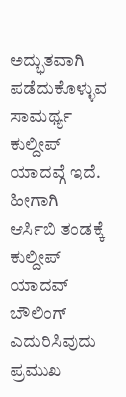ಅದ್ಭುತವಾಗಿ ಪಡೆದುಕೊಳ್ಳುವ ಸಾಮರ್ಥ್ಯ ಕುಲ್ದೀಪ್ ಯಾದವ್ಗೆ ಇದೆ. ಹೀಗಾಗಿ ಆರ್ಸಿಬಿ ತಂಡಕ್ಕೆ ಕುಲ್ದೀಪ್ ಯಾದವ್ ಬೌಲಿಂಗ್ ಎದುರಿಸಿವುದು ಪ್ರಮುಖ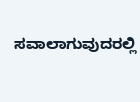ಸವಾಲಾಗುವುದರಲ್ಲಿ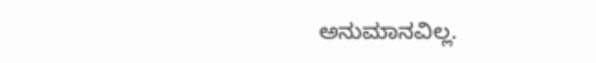ಅನುಮಾನವಿಲ್ಲ.